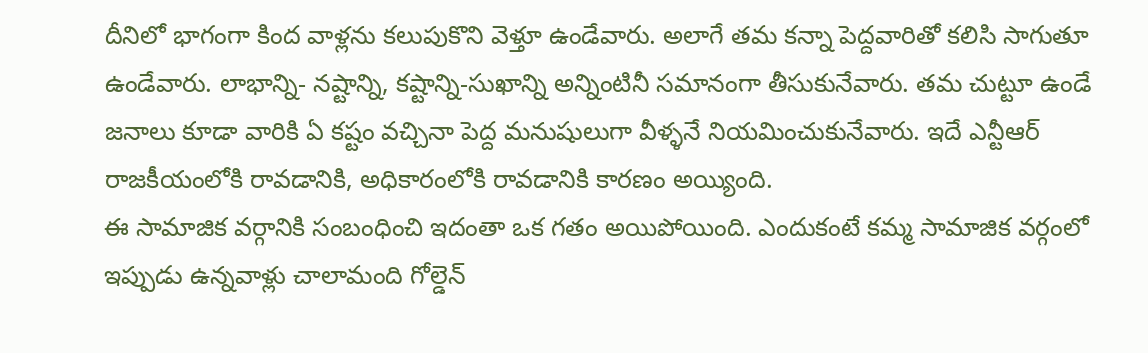దీనిలో భాగంగా కింద వాళ్లను కలుపుకొని వెళ్తూ ఉండేవారు. అలాగే తమ కన్నా పెద్దవారితో కలిసి సాగుతూ ఉండేవారు. లాభాన్ని- నష్టాన్ని, కష్టాన్ని-సుఖాన్ని అన్నింటినీ సమానంగా తీసుకునేవారు. తమ చుట్టూ ఉండే జనాలు కూడా వారికి ఏ కష్టం వచ్చినా పెద్ద మనుషులుగా వీళ్ళనే నియమించుకునేవారు. ఇదే ఎన్టీఆర్ రాజకీయంలోకి రావడానికి, అధికారంలోకి రావడానికి కారణం అయ్యింది.
ఈ సామాజిక వర్గానికి సంబంధించి ఇదంతా ఒక గతం అయిపోయింది. ఎందుకంటే కమ్మ సామాజిక వర్గంలో ఇప్పుడు ఉన్నవాళ్లు చాలామంది గోల్డెన్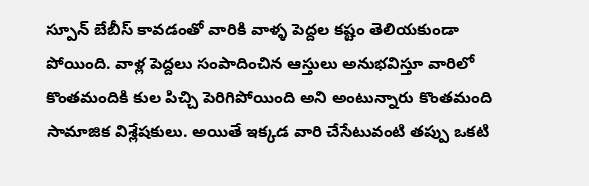స్పూన్ బేబీస్ కావడంతో వారికి వాళ్ళ పెద్దల కష్టం తెలియకుండా పోయింది. వాళ్ల పెద్దలు సంపాదించిన ఆస్తులు అనుభవిస్తూ వారిలో కొంతమందికి కుల పిచ్చి పెరిగిపోయింది అని అంటున్నారు కొంతమంది సామాజిక విశ్లేషకులు. అయితే ఇక్కడ వారి చేసేటువంటి తప్పు ఒకటి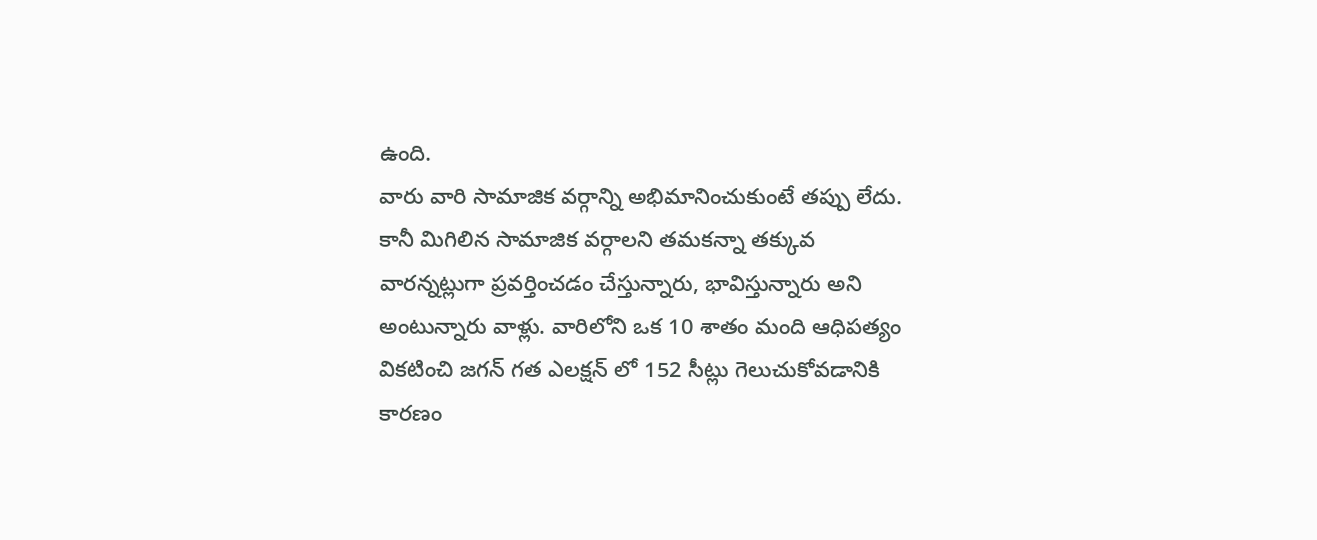ఉంది.
వారు వారి సామాజిక వర్గాన్ని అభిమానించుకుంటే తప్పు లేదు. కానీ మిగిలిన సామాజిక వర్గాలని తమకన్నా తక్కువ వారన్నట్లుగా ప్రవర్తించడం చేస్తున్నారు, భావిస్తున్నారు అని అంటున్నారు వాళ్లు. వారిలోని ఒక 10 శాతం మంది ఆధిపత్యం వికటించి జగన్ గత ఎలక్షన్ లో 152 సీట్లు గెలుచుకోవడానికి కారణం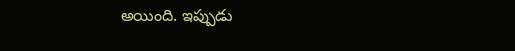అయింది. ఇప్పుడు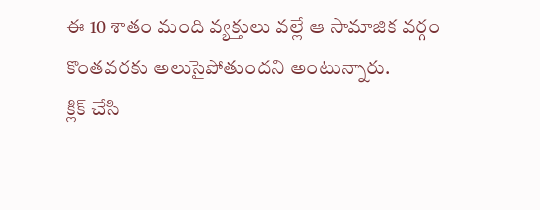ఈ 10 శాతం మంది వ్యక్తులు వల్లే ఆ సామాజిక వర్గం కొంతవరకు అలుసైపోతుందని అంటున్నారు.
క్లిక్ చేసి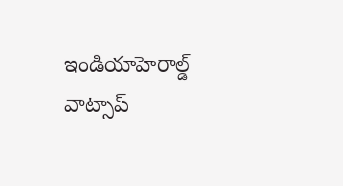ఇండియాహెరాల్డ్ వాట్సాప్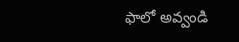ఫాలో అవ్వండి